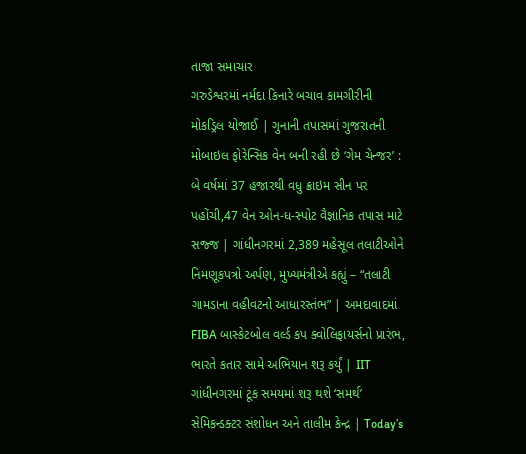તાજા સમાચાર
ગરુડેશ્વરમાં નર્મદા કિનારે બચાવ કામગીરીની મોકડ્રિલ યોજાઈ | ગુનાની તપાસમાં ગુજરાતની મોબાઇલ ફોરેન્સિક વેન બની રહી છે ‘ગેમ ચેન્જર’ : બે વર્ષમાં 37 હજારથી વધુ ક્રાઇમ સીન પર પહોંચી,47 વેન ઓન-ધ-સ્પોટ વૈજ્ઞાનિક તપાસ માટે સજ્જ | ગાંધીનગરમાં 2,389 મહેસૂલ તલાટીઓને નિમણૂકપત્રો અર્પણ, મુખ્યમંત્રીએ કહ્યું – “તલાટી ગામડાના વહીવટનો આધારસ્તંભ” | અમદાવાદમાં FIBA બાસ્કેટબોલ વર્લ્ડ કપ ક્વોલિફાયર્સનો પ્રારંભ, ભારતે કતાર સામે અભિયાન શરૂ કર્યું | IIT ગાંધીનગરમાં ટૂંક સમયમાં શરૂ થશે ‘સમર્થ’ સેમિકન્ડક્ટર સંશોધન અને તાલીમ કેન્દ્ર | Today’s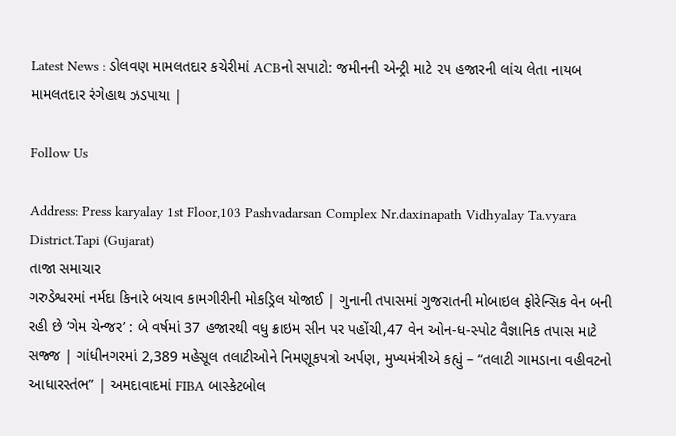Latest News : ડોલવણ મામલતદાર કચેરીમાં ACBનો સપાટો: જમીનની એન્ટ્રી માટે ૨૫ હજારની લાંચ લેતા નાયબ મામલતદાર રંગેહાથ ઝડપાયા |

Follow Us

Address: Press karyalay 1st Floor,103 Pashvadarsan Complex Nr.daxinapath Vidhyalay Ta.vyara District.Tapi (Gujarat)
તાજા સમાચાર
ગરુડેશ્વરમાં નર્મદા કિનારે બચાવ કામગીરીની મોકડ્રિલ યોજાઈ | ગુનાની તપાસમાં ગુજરાતની મોબાઇલ ફોરેન્સિક વેન બની રહી છે ‘ગેમ ચેન્જર’ : બે વર્ષમાં 37 હજારથી વધુ ક્રાઇમ સીન પર પહોંચી,47 વેન ઓન-ધ-સ્પોટ વૈજ્ઞાનિક તપાસ માટે સજ્જ | ગાંધીનગરમાં 2,389 મહેસૂલ તલાટીઓને નિમણૂકપત્રો અર્પણ, મુખ્યમંત્રીએ કહ્યું – “તલાટી ગામડાના વહીવટનો આધારસ્તંભ” | અમદાવાદમાં FIBA બાસ્કેટબોલ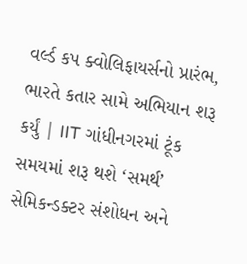વર્લ્ડ કપ ક્વોલિફાયર્સનો પ્રારંભ, ભારતે કતાર સામે અભિયાન શરૂ કર્યું | IIT ગાંધીનગરમાં ટૂંક સમયમાં શરૂ થશે ‘સમર્થ’ સેમિકન્ડક્ટર સંશોધન અને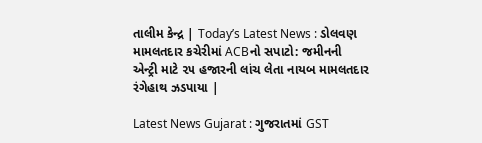તાલીમ કેન્દ્ર | Today’s Latest News : ડોલવણ મામલતદાર કચેરીમાં ACBનો સપાટો: જમીનની એન્ટ્રી માટે ૨૫ હજારની લાંચ લેતા નાયબ મામલતદાર રંગેહાથ ઝડપાયા |

Latest News Gujarat : ગુજરાતમાં GST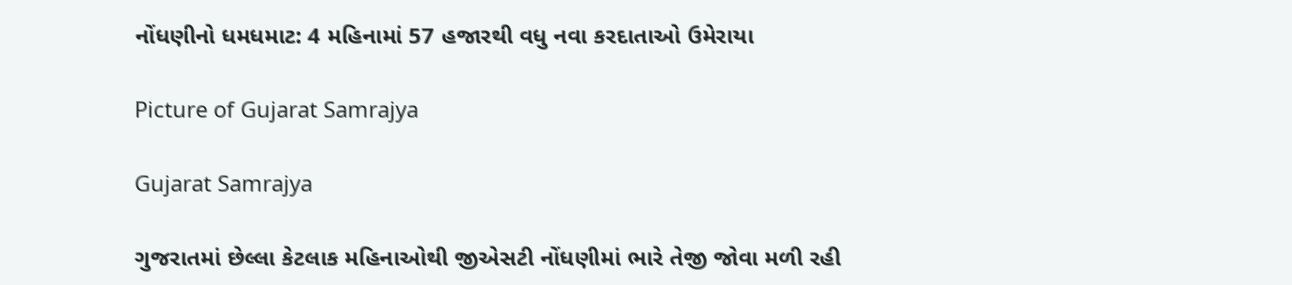નોંધણીનો ધમધમાટ: 4 મહિનામાં 57 હજારથી વધુ નવા કરદાતાઓ ઉમેરાયા

Picture of Gujarat Samrajya

Gujarat Samrajya

ગુજરાતમાં છેલ્લા કેટલાક મહિનાઓથી જીએસટી નોંધણીમાં ભારે તેજી જોવા મળી રહી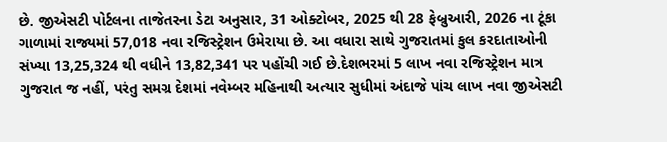છે. જીએસટી પોર્ટલના તાજેતરના ડેટા અનુસાર, 31 ઓક્ટોબર, 2025 થી 28 ફેબ્રુઆરી, 2026 ના ટૂંકા ગાળામાં રાજ્યમાં 57,018 નવા રજિસ્ટ્રેશન ઉમેરાયા છે. આ વધારા સાથે ગુજરાતમાં કુલ કરદાતાઓની સંખ્યા 13,25,324 થી વધીને 13,82,341 પર પહોંચી ગઈ છે.દેશભરમાં 5 લાખ નવા રજિસ્ટ્રેશન માત્ર ગુજરાત જ નહીં, પરંતુ સમગ્ર દેશમાં નવેમ્બર મહિનાથી અત્યાર સુધીમાં અંદાજે પાંચ લાખ નવા જીએસટી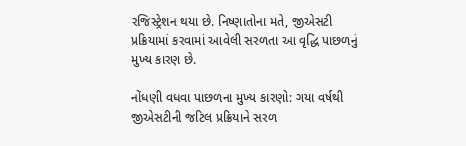રજિસ્ટ્રેશન થયા છે. નિષ્ણાતોના મતે, જીએસટી પ્રક્રિયામાં કરવામાં આવેલી સરળતા આ વૃદ્ધિ પાછળનું મુખ્ય કારણ છે.

નોંધણી વધવા પાછળના મુખ્ય કારણો: ગયા વર્ષથી જીએસટીની જટિલ પ્રક્રિયાને સરળ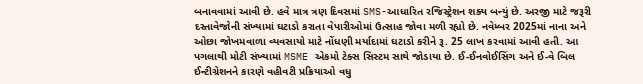બનાવવામાં આવી છે. હવે માત્ર ત્રણ દિવસમાં SMS-આધારિત રજિસ્ટ્રેશન શક્ય બન્યું છે. અરજી માટે જરૂરી દસ્તાવેજોની સંખ્યામાં ઘટાડો કરાતા વેપારીઓમાં ઉત્સાહ જોવા મળી રહ્યો છે. નવેમ્બર 2025માં નાના અને ઓછા જોખમવાળા વ્યવસાયો માટે નોંધણી મર્યાદામાં ઘટાડો કરીને રૂ. 25 લાખ કરવામાં આવી હતી. આ પગલાથી મોટી સંખ્યામાં MSME એકમો ટેક્સ સિસ્ટમ સાથે જોડાયા છે. ઈ-ઈનવોઈસિંગ અને ઈ-વે બિલ ઈન્ટીગ્રેશનને કારણે વહીવટી પ્રક્રિયાઓ વધુ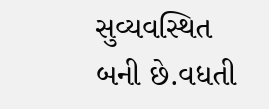સુવ્યવસ્થિત બની છે.વધતી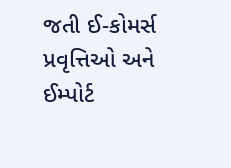જતી ઈ-કોમર્સ પ્રવૃત્તિઓ અને ઈમ્પોર્ટ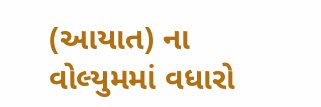(આયાત) ના વોલ્યુમમાં વધારો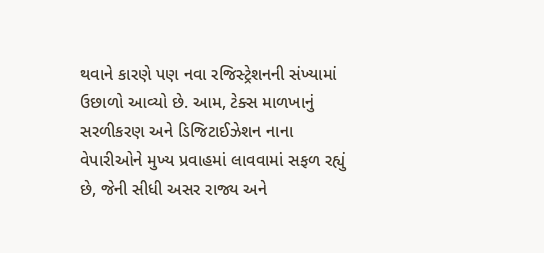થવાને કારણે પણ નવા રજિસ્ટ્રેશનની સંખ્યામાં ઉછાળો આવ્યો છે. આમ, ટેક્સ માળખાનું સરળીકરણ અને ડિજિટાઈઝેશન નાના વેપારીઓને મુખ્ય પ્રવાહમાં લાવવામાં સફળ રહ્યું છે, જેની સીધી અસર રાજ્ય અને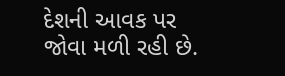દેશની આવક પર જોવા મળી રહી છે.